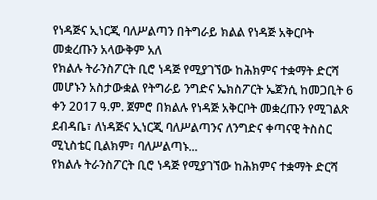የነዳጅና ኢነርጂ ባለሥልጣን በትግራይ ክልል የነዳጅ አቅርቦት መቋረጡን አላውቅም አለ
የክልሉ ትራንስፖርት ቢሮ ነዳጅ የሚያገኘው ከሕክምና ተቋማት ድርሻ መሆኑን አስታውቋል የትግራይ ንግድና ኤክስፖርት ኤጀንሲ ከመጋቢት 6 ቀን 2017 ዓ.ም. ጀምሮ በክልሉ የነዳጅ አቅርቦት መቋረጡን የሚገልጽ ደብዳቤ፣ ለነዳጅና ኢነርጂ ባለሥልጣንና ለንግድና ቀጣናዊ ትስስር ሚኒስቴር ቢልክም፣ ባለሥልጣኑ...
የክልሉ ትራንስፖርት ቢሮ ነዳጅ የሚያገኘው ከሕክምና ተቋማት ድርሻ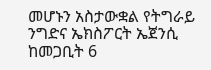መሆኑን አስታውቋል የትግራይ ንግድና ኤክስፖርት ኤጀንሲ ከመጋቢት 6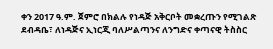ቀን 2017 ዓ.ም. ጀምሮ በክልሉ የነዳጅ አቅርቦት መቋረጡን የሚገልጽ ደብዳቤ፣ ለነዳጅና ኢነርጂ ባለሥልጣንና ለንግድና ቀጣናዊ ትስስር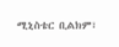ሚኒስቴር ቢልክም፣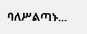ባለሥልጣኑ...